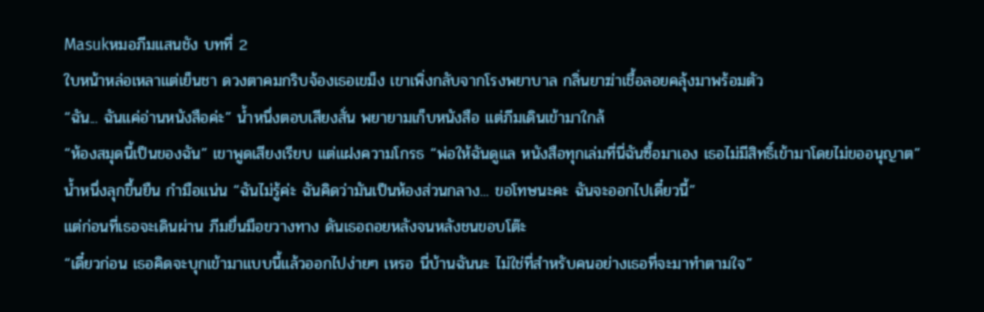Masukหมอภีมแสนชัง บทที่ 2
ใบหน้าหล่อเหลาแต่เย็นชา ดวงตาคมกริบจ้องเธอเขม็ง เขาเพิ่งกลับจากโรงพยาบาล กลิ่นยาฆ่าเชื้อลอยคลุ้งมาพร้อมตัว
“ฉัน... ฉันแค่อ่านหนังสือค่ะ” น้ำหนึ่งตอบเสียงสั่น พยายามเก็บหนังสือ แต่ภีมเดินเข้ามาใกล้
“ห้องสมุดนี้เป็นของฉัน” เขาพูดเสียงเรียบ แต่แฝงความโกรธ “พ่อให้ฉันดูแล หนังสือทุกเล่มที่นี่ฉันซื้อมาเอง เธอไม่มีสิทธิ์เข้ามาโดยไม่ขออนุญาต”
น้ำหนึ่งลุกขึ้นยืน กำมือแน่น “ฉันไม่รู้ค่ะ ฉันคิดว่ามันเป็นห้องส่วนกลาง... ขอโทษนะคะ ฉันจะออกไปเดี๋ยวนี้”
แต่ก่อนที่เธอจะเดินผ่าน ภีมยื่นมือขวางทาง ดันเธอถอยหลังจนหลังชนขอบโต๊ะ
“เดี๋ยวก่อน เธอคิดจะบุกเข้ามาแบบนี้แล้วออกไปง่ายๆ เหรอ นี่บ้านฉันนะ ไม่ใช่ที่สำหรับคนอย่างเธอที่จะมาทำตามใจ”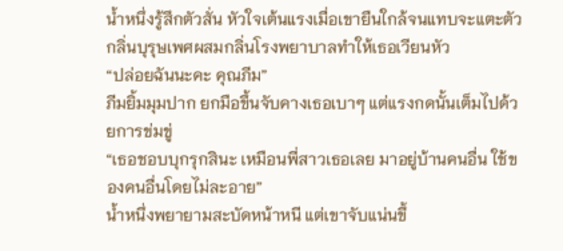น้ำหนึ่งรู้สึกตัวสั่น หัวใจเต้นแรงเมื่อเขายืนใกล้จนแทบจะแตะตัว กลิ่นบุรุษเพศผสมกลิ่นโรงพยาบาลทำให้เธอเวียนหัว
“ปล่อยฉันนะคะ คุณภีม”
ภีมยิ้มมุมปาก ยกมือขึ้นจับคางเธอเบาๆ แต่แรงกดนั้นเต็มไปด้วยการข่มขู่
“เธอชอบบุกรุกสินะ เหมือนพี่สาวเธอเลย มาอยู่บ้านคนอื่น ใช้ของคนอื่นโดยไม่ละอาย”
น้ำหนึ่งพยายามสะบัดหน้าหนี แต่เขาจับแน่นขึ้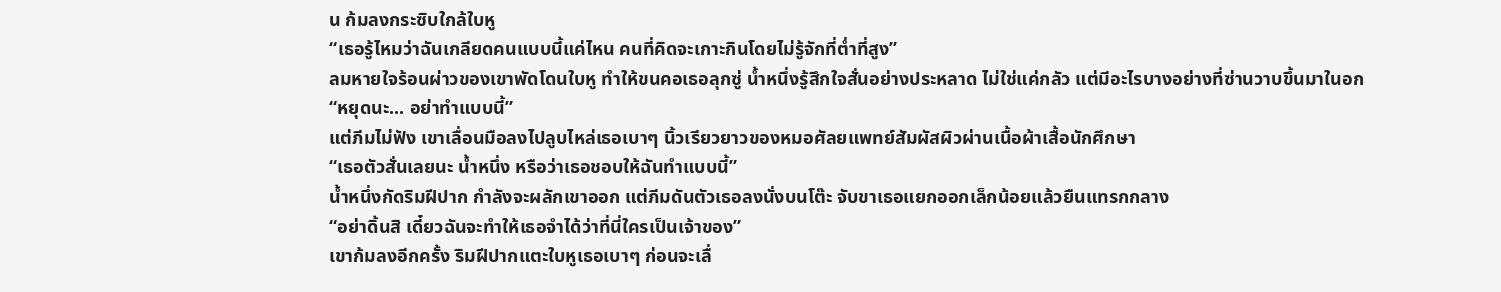น ก้มลงกระซิบใกล้ใบหู
“เธอรู้ไหมว่าฉันเกลียดคนแบบนี้แค่ไหน คนที่คิดจะเกาะกินโดยไม่รู้จักที่ต่ำที่สูง”
ลมหายใจร้อนผ่าวของเขาพัดโดนใบหู ทำให้ขนคอเธอลุกซู่ น้ำหนึ่งรู้สึกใจสั่นอย่างประหลาด ไม่ใช่แค่กลัว แต่มีอะไรบางอย่างที่ซ่านวาบขึ้นมาในอก
“หยุดนะ... อย่าทำแบบนี้”
แต่ภีมไม่ฟัง เขาเลื่อนมือลงไปลูบไหล่เธอเบาๆ นิ้วเรียวยาวของหมอศัลยแพทย์สัมผัสผิวผ่านเนื้อผ้าเสื้อนักศึกษา
“เธอตัวสั่นเลยนะ น้ำหนึ่ง หรือว่าเธอชอบให้ฉันทำแบบนี้”
น้ำหนึ่งกัดริมฝีปาก กำลังจะผลักเขาออก แต่ภีมดันตัวเธอลงนั่งบนโต๊ะ จับขาเธอแยกออกเล็กน้อยแล้วยืนแทรกกลาง
“อย่าดิ้นสิ เดี๋ยวฉันจะทำให้เธอจำได้ว่าที่นี่ใครเป็นเจ้าของ”
เขาก้มลงอีกครั้ง ริมฝีปากแตะใบหูเธอเบาๆ ก่อนจะเลื่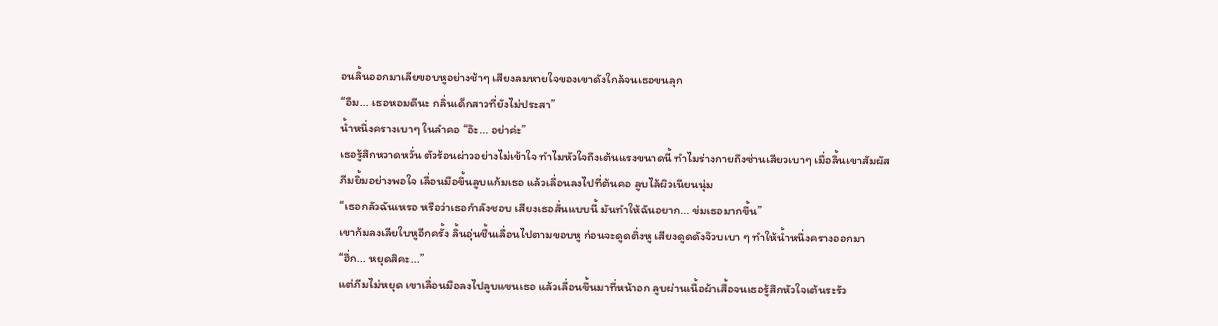อนลิ้นออกมาเลียขอบหูอย่างช้าๆ เสียงลมหายใจของเขาดังใกล้จนเธอขนลุก
“อืม... เธอหอมดีนะ กลิ่นเด็กสาวที่ยังไม่ประสา”
น้ำหนึ่งครางเบาๆ ในลำคอ “อ๊ะ... อย่าค่ะ”
เธอรู้สึกหวาดหวั่น ตัวร้อนผ่าวอย่างไม่เข้าใจ ทำไมหัวใจถึงเต้นแรงขนาดนี้ ทำไมร่างกายถึงซ่านเสียวเบาๆ เมื่อลิ้นเขาสัมผัส
ภีมยิ้มอย่างพอใจ เลื่อนมือขึ้นลูบแก้มเธอ แล้วเลื่อนลงไปที่ต้นคอ ลูบไล้ผิวเนียนนุ่ม
“เธอกลัวฉันเหรอ หรือว่าเธอกำลังชอบ เสียงเธอสั่นแบบนี้ มันทำให้ฉันอยาก... ข่มเธอมากขึ้น”
เขาก้มลงเลียใบหูอีกครั้ง ลิ้นอุ่นชื้นเลื่อนไปตามขอบหู ก่อนจะดูดติ่งหู เสียงดูดดังจ๊วบเบา ๆ ทำให้น้ำหนึ่งครางออกมา
“ฮึ่ก... หยุดสิคะ...”
แต่ภีมไม่หยุด เขาเลื่อนมือลงไปลูบแขนเธอ แล้วเลื่อนขึ้นมาที่หน้าอก ลูบผ่านเนื้อผ้าเสื้อจนเธอรู้สึกหัวใจเต้นระรัว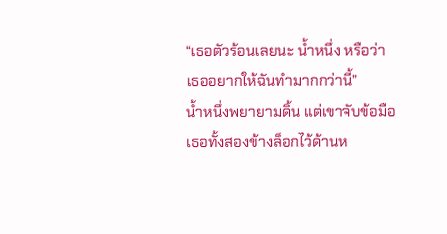“เธอตัวร้อนเลยนะ น้ำหนึ่ง หรือว่าเธออยากให้ฉันทำมากกว่านี้”
น้ำหนึ่งพยายามดิ้น แต่เขาจับข้อมือเธอทั้งสองข้างล็อกไว้ด้านห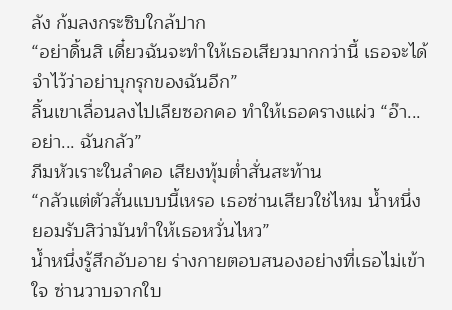ลัง ก้มลงกระซิบใกล้ปาก
“อย่าดิ้นสิ เดี๋ยวฉันจะทำให้เธอเสียวมากกว่านี้ เธอจะได้จำไว้ว่าอย่าบุกรุกของฉันอีก”
ลิ้นเขาเลื่อนลงไปเลียซอกคอ ทำให้เธอครางแผ่ว “อ๊า... อย่า... ฉันกลัว”
ภีมหัวเราะในลำคอ เสียงทุ้มต่ำสั่นสะท้าน
“กลัวแต่ตัวสั่นแบบนี้เหรอ เธอซ่านเสียวใช่ไหม น้ำหนึ่ง ยอมรับสิว่ามันทำให้เธอหวั่นไหว”
น้ำหนึ่งรู้สึกอับอาย ร่างกายตอบสนองอย่างที่เธอไม่เข้าใจ ซ่านวาบจากใบ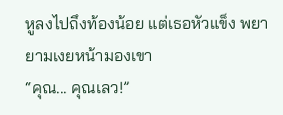หูลงไปถึงท้องน้อย แต่เธอหัวแข็ง พยายามเงยหน้ามองเขา
“คุณ... คุณเลว!”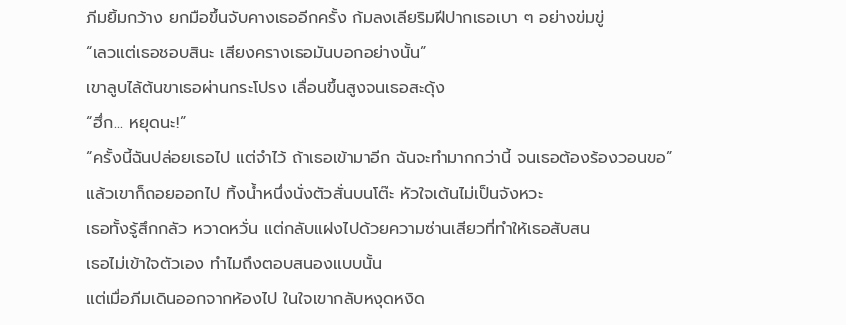ภีมยิ้มกว้าง ยกมือขึ้นจับคางเธออีกครั้ง ก้มลงเลียริมฝีปากเธอเบา ๆ อย่างข่มขู่
“เลวแต่เธอชอบสินะ เสียงครางเธอมันบอกอย่างนั้น”
เขาลูบไล้ต้นขาเธอผ่านกระโปรง เลื่อนขึ้นสูงจนเธอสะดุ้ง
“ฮึ่ก... หยุดนะ!”
“ครั้งนี้ฉันปล่อยเธอไป แต่จำไว้ ถ้าเธอเข้ามาอีก ฉันจะทำมากกว่านี้ จนเธอต้องร้องวอนขอ”
แล้วเขาก็ถอยออกไป ทิ้งน้ำหนึ่งนั่งตัวสั่นบนโต๊ะ หัวใจเต้นไม่เป็นจังหวะ
เธอทั้งรู้สึกกลัว หวาดหวั่น แต่กลับแฝงไปด้วยความซ่านเสียวที่ทำให้เธอสับสน
เธอไม่เข้าใจตัวเอง ทำไมถึงตอบสนองแบบนั้น
แต่เมื่อภีมเดินออกจากห้องไป ในใจเขากลับหงุดหงิด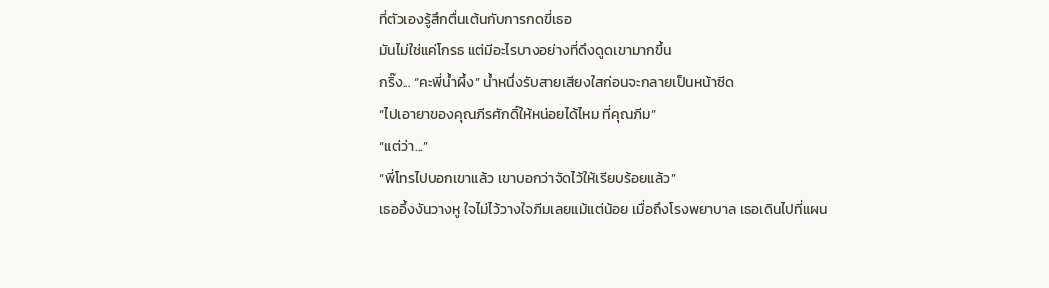ที่ตัวเองรู้สึกตื่นเต้นกับการกดขี่เธอ
มันไม่ใช่แค่โกรธ แต่มีอะไรบางอย่างที่ดึงดูดเขามากขึ้น
กริ๊ง... “คะพี่น้ำผึ้ง” น้ำหนึ่งรับสายเสียงใสก่อนจะกลายเป็นหน้าซีด
“ไปเอายาของคุณภีรศักดิ์ให้หน่อยได้ไหม ที่คุณภีม”
“แต่ว่า...”
“พี่โทรไปบอกเขาแล้ว เขาบอกว่าจัดไว้ให้เรียบร้อยแล้ว”
เธออึ้งงันวางหู ใจไม่ไว้วางใจภีมเลยแม้แต่น้อย เมื่อถึงโรงพยาบาล เธอเดินไปที่แผน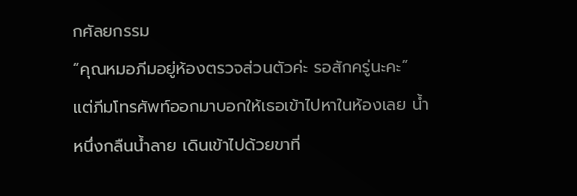กศัลยกรรม
“คุณหมอภีมอยู่ห้องตรวจส่วนตัวค่ะ รอสักครู่นะคะ”
แต่ภีมโทรศัพท์ออกมาบอกให้เธอเข้าไปหาในห้องเลย น้ำหนึ่งกลืนน้ำลาย เดินเข้าไปด้วยขาที่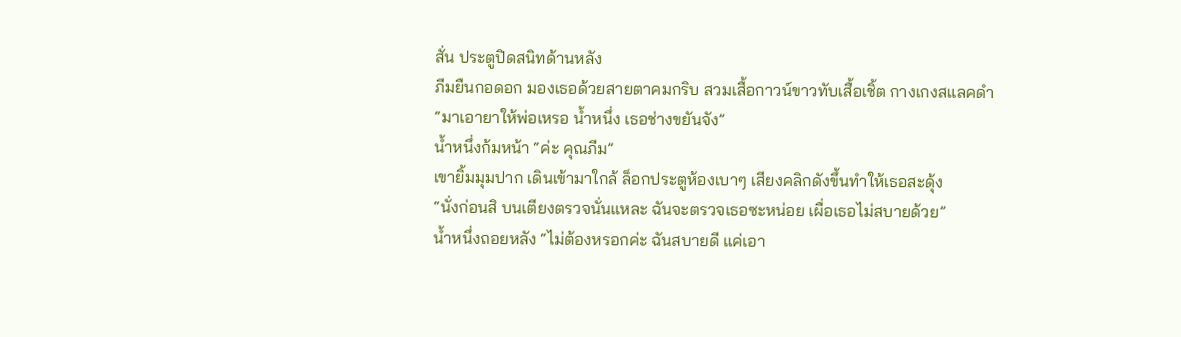สั่น ประตูปิดสนิทด้านหลัง
ภีมยืนกอดอก มองเธอด้วยสายตาคมกริบ สวมเสื้อกาวน์ขาวทับเสื้อเชิ้ต กางเกงสแลคดำ
“มาเอายาให้พ่อเหรอ น้ำหนึ่ง เธอช่างขยันจัง”
น้ำหนึ่งก้มหน้า “ค่ะ คุณภีม”
เขายิ้มมุมปาก เดินเข้ามาใกล้ ล็อกประตูห้องเบาๆ เสียงคลิกดังขึ้นทำให้เธอสะดุ้ง
“นั่งก่อนสิ บนเตียงตรวจนั่นแหละ ฉันจะตรวจเธอซะหน่อย เผื่อเธอไม่สบายด้วย”
น้ำหนึ่งถอยหลัง “ไม่ต้องหรอกค่ะ ฉันสบายดี แค่เอา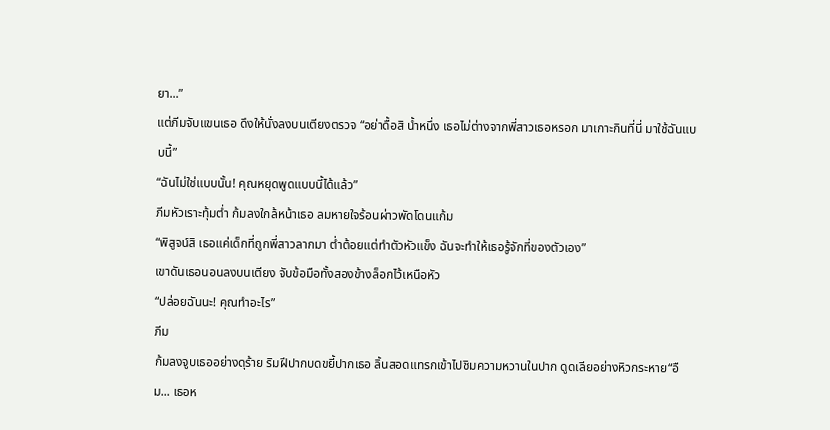ยา...”
แต่ภีมจับแขนเธอ ดึงให้นั่งลงบนเตียงตรวจ “อย่าดื้อสิ น้ำหนึ่ง เธอไม่ต่างจากพี่สาวเธอหรอก มาเกาะกินที่นี่ มาใช้ฉันแบบนี้”
“ฉันไม่ใช่แบบนั้น! คุณหยุดพูดแบบนี้ได้แล้ว”
ภีมหัวเราะทุ้มต่ำ ก้มลงใกล้หน้าเธอ ลมหายใจร้อนผ่าวพัดโดนแก้ม
“พิสูจน์สิ เธอแค่เด็กที่ถูกพี่สาวลากมา ต่ำต้อยแต่ทำตัวหัวแข็ง ฉันจะทำให้เธอรู้จักที่ของตัวเอง”
เขาดันเธอนอนลงบนเตียง จับข้อมือทั้งสองข้างล็อกไว้เหนือหัว
“ปล่อยฉันนะ! คุณทำอะไร”
ภีม
ก้มลงจูบเธออย่างดุร้าย ริมฝีปากบดขยี้ปากเธอ ลิ้นสอดแทรกเข้าไปชิมความหวานในปาก ดูดเลียอย่างหิวกระหาย“อืม... เธอห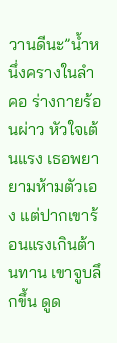วานดีนะ”น้ำหนึ่งครางในลำคอ ร่างกายร้อนผ่าว หัวใจเต้นแรง เธอพยายามห้ามตัวเอง แต่ปากเขาร้อนแรงเกินต้านทาน เขาจูบลึกขึ้น ดูด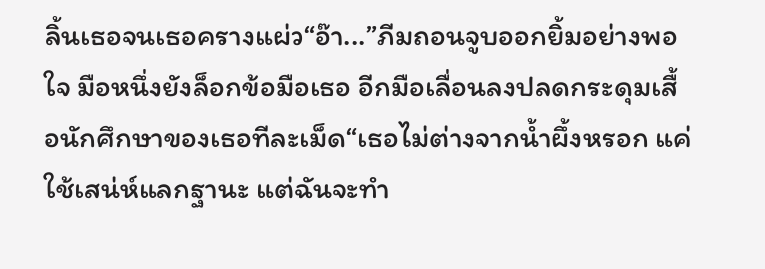ลิ้นเธอจนเธอครางแผ่ว“อ๊า...”ภีมถอนจูบออกยิ้มอย่างพอใจ มือหนึ่งยังล็อกข้อมือเธอ อีกมือเลื่อนลงปลดกระดุมเสื้อนักศึกษาของเธอทีละเม็ด“เธอไม่ต่างจากน้ำผึ้งหรอก แค่ใช้เสน่ห์แลกฐานะ แต่ฉันจะทำ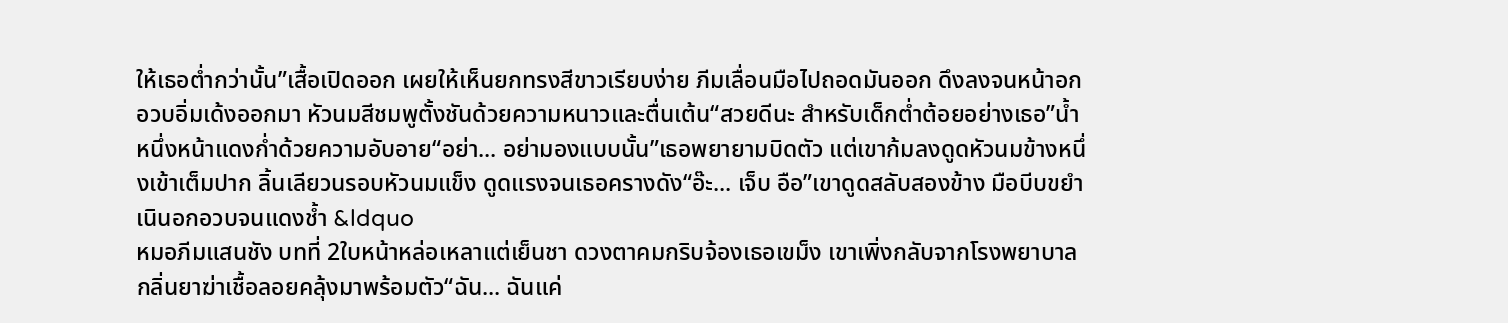ให้เธอต่ำกว่านั้น”เสื้อเปิดออก เผยให้เห็นยกทรงสีขาวเรียบง่าย ภีมเลื่อนมือไปถอดมันออก ดึงลงจนหน้าอกอวบอิ่มเด้งออกมา หัวนมสีชมพูตั้งชันด้วยความหนาวและตื่นเต้น“สวยดีนะ สำหรับเด็กต่ำต้อยอย่างเธอ”น้ำหนึ่งหน้าแดงก่ำด้วยความอับอาย“อย่า... อย่ามองแบบนั้น”เธอพยายามบิดตัว แต่เขาก้มลงดูดหัวนมข้างหนึ่งเข้าเต็มปาก ลิ้นเลียวนรอบหัวนมแข็ง ดูดแรงจนเธอครางดัง“อ๊ะ... เจ็บ อือ”เขาดูดสลับสองข้าง มือบีบขยำเนินอกอวบจนแดงช้ำ &ldquo
หมอภีมแสนชัง บทที่ 2ใบหน้าหล่อเหลาแต่เย็นชา ดวงตาคมกริบจ้องเธอเขม็ง เขาเพิ่งกลับจากโรงพยาบาล กลิ่นยาฆ่าเชื้อลอยคลุ้งมาพร้อมตัว“ฉัน... ฉันแค่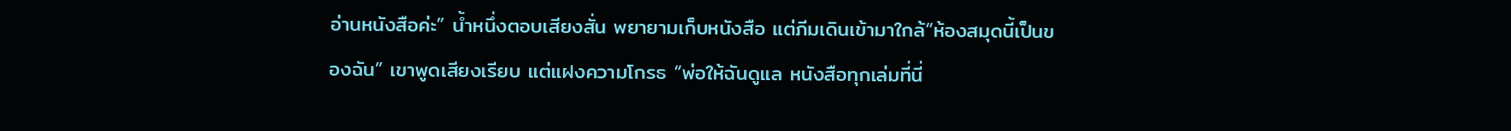อ่านหนังสือค่ะ” น้ำหนึ่งตอบเสียงสั่น พยายามเก็บหนังสือ แต่ภีมเดินเข้ามาใกล้“ห้องสมุดนี้เป็นของฉัน” เขาพูดเสียงเรียบ แต่แฝงความโกรธ “พ่อให้ฉันดูแล หนังสือทุกเล่มที่นี่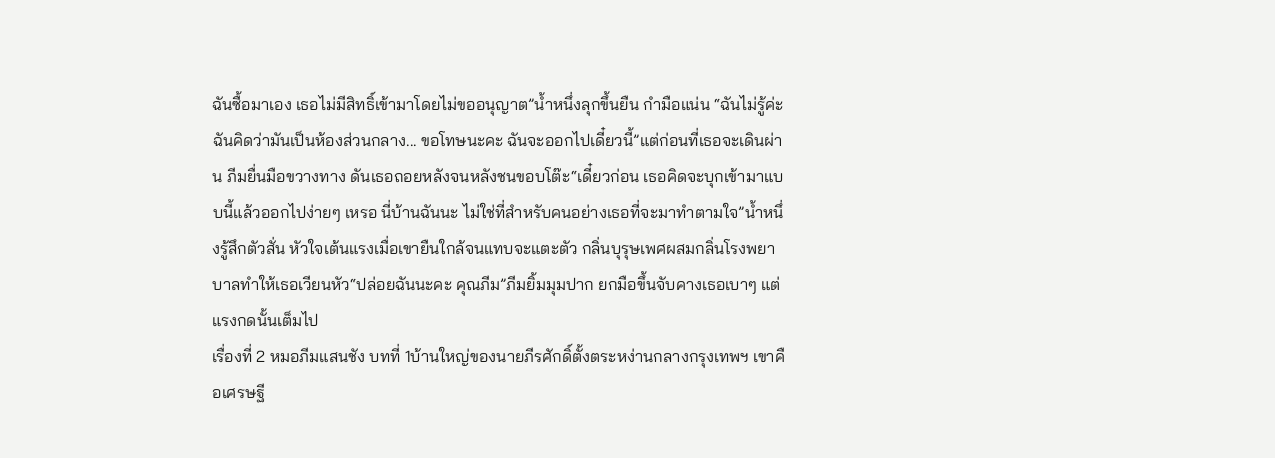ฉันซื้อมาเอง เธอไม่มีสิทธิ์เข้ามาโดยไม่ขออนุญาต”น้ำหนึ่งลุกขึ้นยืน กำมือแน่น “ฉันไม่รู้ค่ะ ฉันคิดว่ามันเป็นห้องส่วนกลาง... ขอโทษนะคะ ฉันจะออกไปเดี๋ยวนี้”แต่ก่อนที่เธอจะเดินผ่าน ภีมยื่นมือขวางทาง ดันเธอถอยหลังจนหลังชนขอบโต๊ะ“เดี๋ยวก่อน เธอคิดจะบุกเข้ามาแบบนี้แล้วออกไปง่ายๆ เหรอ นี่บ้านฉันนะ ไม่ใช่ที่สำหรับคนอย่างเธอที่จะมาทำตามใจ”น้ำหนึ่งรู้สึกตัวสั่น หัวใจเต้นแรงเมื่อเขายืนใกล้จนแทบจะแตะตัว กลิ่นบุรุษเพศผสมกลิ่นโรงพยาบาลทำให้เธอเวียนหัว“ปล่อยฉันนะคะ คุณภีม”ภีมยิ้มมุมปาก ยกมือขึ้นจับคางเธอเบาๆ แต่แรงกดนั้นเต็มไป
เรื่องที่ 2 หมอภีมแสนชัง บทที่ 1บ้านใหญ่ของนายภีรศักดิ์ตั้งตระหง่านกลางกรุงเทพฯ เขาคือเศรษฐี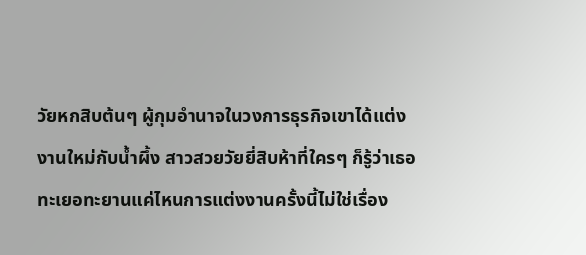วัยหกสิบต้นๆ ผู้กุมอำนาจในวงการธุรกิจเขาได้แต่งงานใหม่กับน้ำผึ้ง สาวสวยวัยยี่สิบห้าที่ใครๆ ก็รู้ว่าเธอทะเยอทะยานแค่ไหนการแต่งงานครั้งนี้ไม่ใช่เรื่อง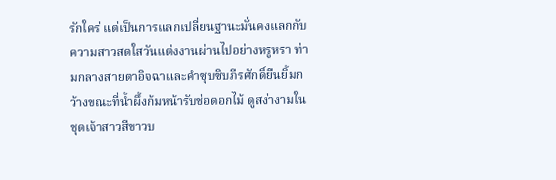รักใคร่ แต่เป็นการแลกเปลี่ยนฐานะมั่นคงแลกกับความสาวสดใสวันแต่งงานผ่านไปอย่างหรูหรา ท่ามกลางสายตาอิจฉาและคำซุบซิบภีรศักดิ์ยืนยิ้มกว้างขณะที่น้ำผึ้งก้มหน้ารับช่อดอกไม้ ดูสง่างามในชุดเจ้าสาวสีขาวบ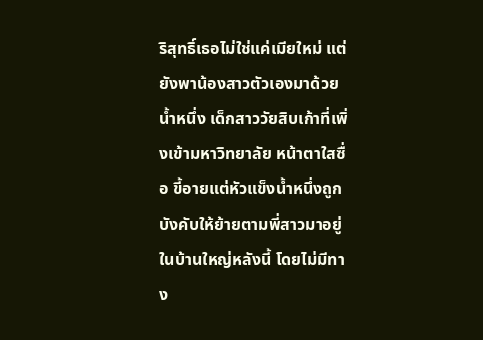ริสุทธิ์เธอไม่ใช่แค่เมียใหม่ แต่ยังพาน้องสาวตัวเองมาด้วย น้ำหนึ่ง เด็กสาววัยสิบเก้าที่เพิ่งเข้ามหาวิทยาลัย หน้าตาใสซื่อ ขี้อายแต่หัวแข็งน้ำหนึ่งถูกบังคับให้ย้ายตามพี่สาวมาอยู่ในบ้านใหญ่หลังนี้ โดยไม่มีทาง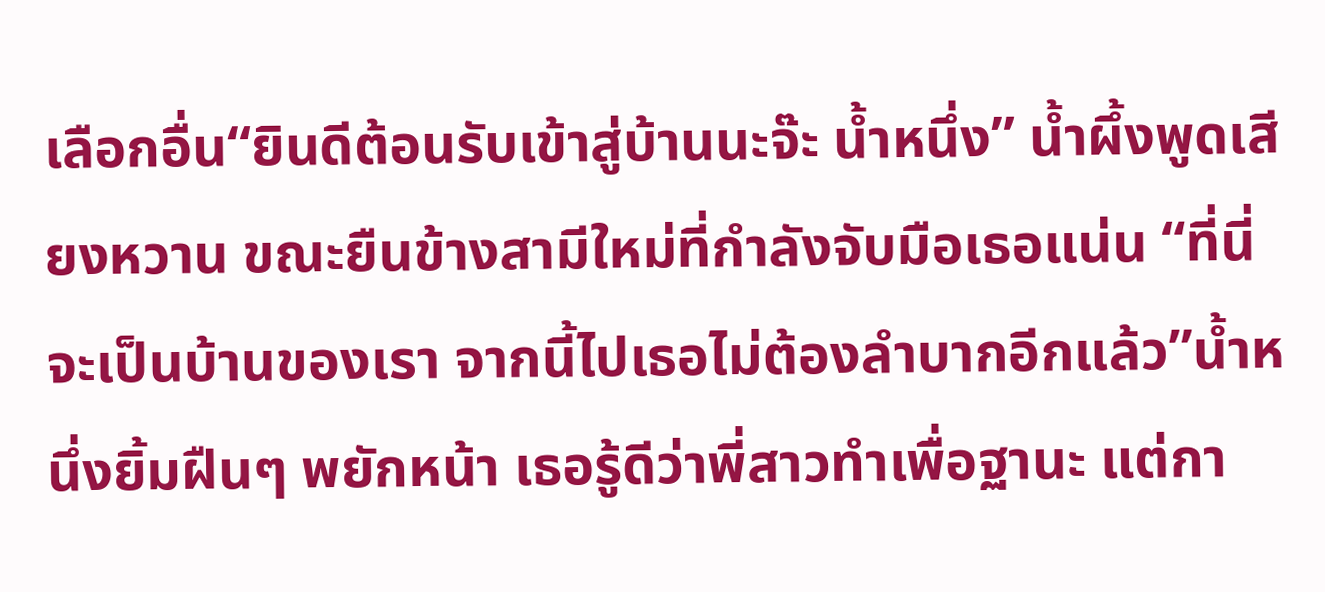เลือกอื่น“ยินดีต้อนรับเข้าสู่บ้านนะจ๊ะ น้ำหนึ่ง” น้ำผึ้งพูดเสียงหวาน ขณะยืนข้างสามีใหม่ที่กำลังจับมือเธอแน่น “ที่นี่จะเป็นบ้านของเรา จากนี้ไปเธอไม่ต้องลำบากอีกแล้ว”น้ำหนึ่งยิ้มฝืนๆ พยักหน้า เธอรู้ดีว่าพี่สาวทำเพื่อฐานะ แต่กา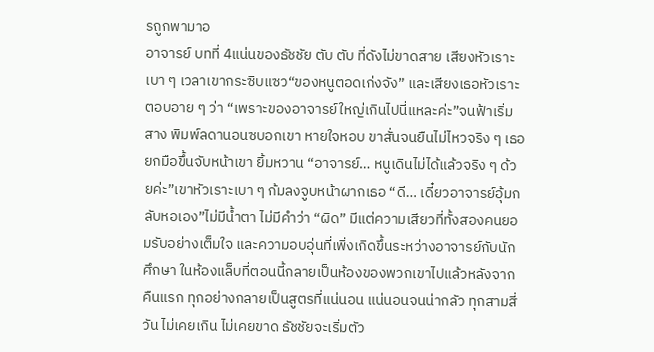รถูกพามาอ
อาจารย์ บทที่ 4แน่นของธัชชัย ตับ ตับ ที่ดังไม่ขาดสาย เสียงหัวเราะเบา ๆ เวลาเขากระซิบแซว“ของหนูตอดเก่งจัง” และเสียงเธอหัวเราะตอบอาย ๆ ว่า “เพราะของอาจารย์ใหญ่เกินไปนี่แหละค่ะ”จนฟ้าเริ่มสาง พิมพ์ลดานอนซบอกเขา หายใจหอบ ขาสั่นจนยืนไม่ไหวจริง ๆ เธอยกมือขึ้นจับหน้าเขา ยิ้มหวาน “อาจารย์… หนูเดินไม่ได้แล้วจริง ๆ ด้วยค่ะ”เขาหัวเราะเบา ๆ ก้มลงจูบหน้าผากเธอ “ดี… เดี๋ยวอาจารย์อุ้มกลับหอเอง”ไม่มีน้ำตา ไม่มีคำว่า “ผิด” มีแต่ความเสียวที่ทั้งสองคนยอมรับอย่างเต็มใจ และความอบอุ่นที่เพิ่งเกิดขึ้นระหว่างอาจารย์กับนักศึกษา ในห้องแล็บที่ตอนนี้กลายเป็นห้องของพวกเขาไปแล้วหลังจากคืนแรก ทุกอย่างกลายเป็นสูตรที่แน่นอน แน่นอนจนน่ากลัว ทุกสามสี่วัน ไม่เคยเกิน ไม่เคยขาด ธัชชัยจะเริ่มตัว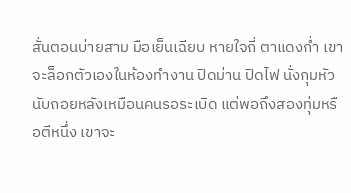สั่นตอนบ่ายสาม มือเย็นเฉียบ หายใจถี่ ตาแดงก่ำ เขาจะล็อกตัวเองในห้องทำงาน ปิดม่าน ปิดไฟ นั่งกุมหัวนับถอยหลังเหมือนคนรอระเบิด แต่พอถึงสองทุ่มหรือตีหนึ่ง เขาจะ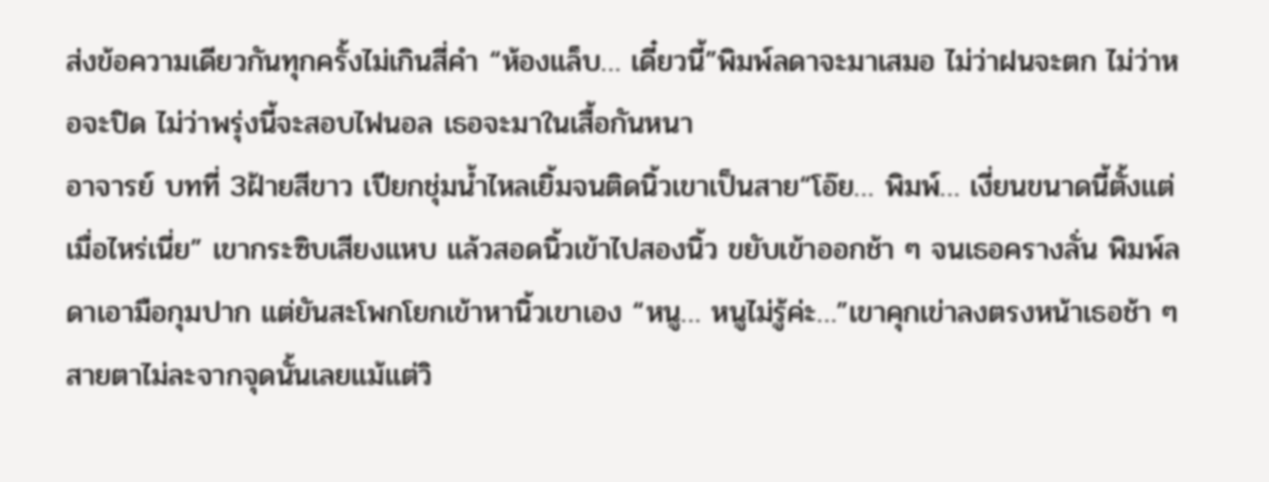ส่งข้อความเดียวกันทุกครั้งไม่เกินสี่คำ “ห้องแล็บ… เดี๋ยวนี้”พิมพ์ลดาจะมาเสมอ ไม่ว่าฝนจะตก ไม่ว่าหอจะปิด ไม่ว่าพรุ่งนี้จะสอบไฟนอล เธอจะมาในเสื้อกันหนา
อาจารย์ บทที่ 3ฝ้ายสีขาว เปียกชุ่มน้ำไหลเยิ้มจนติดนิ้วเขาเป็นสาย“โอ๊ย… พิมพ์… เงี่ยนขนาดนี้ตั้งแต่เมื่อไหร่เนี่ย” เขากระซิบเสียงแหบ แล้วสอดนิ้วเข้าไปสองนิ้ว ขยับเข้าออกช้า ๆ จนเธอครางลั่น พิมพ์ลดาเอามือกุมปาก แต่ยันสะโพกโยกเข้าหานิ้วเขาเอง “หนู… หนูไม่รู้ค่ะ…”เขาคุกเข่าลงตรงหน้าเธอช้า ๆ สายตาไม่ละจากจุดนั้นเลยแม้แต่วิ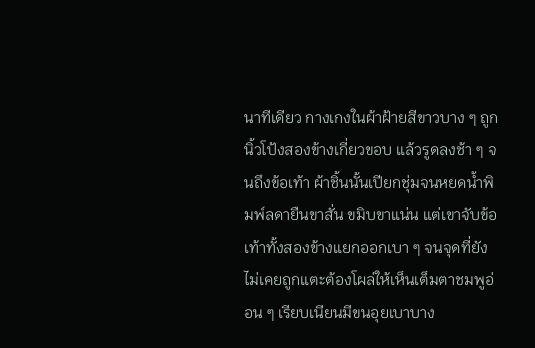นาทีเดียว กางเกงในผ้าฝ้ายสีขาวบาง ๆ ถูกนิ้วโป้งสองข้างเกี่ยวขอบ แล้วรูดลงช้า ๆ จนถึงข้อเท้า ผ้าชิ้นนั้นเปียกชุ่มจนหยดน้ำพิมพ์ลดายืนขาสั่น ขมิบขาแน่น แต่เขาจับข้อเท้าทั้งสองข้างแยกออกเบา ๆ จนจุดที่ยังไม่เคยถูกแตะต้องโผล่ให้เห็นเต็มตาชมพูอ่อน ๆ เรียบเนียนมีขนอุยเบาบาง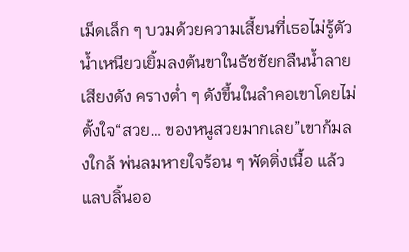เม็ดเล็ก ๆ บวมด้วยความเสี้ยนที่เธอไม่รู้ตัว น้ำเหนียวเยิ้มลงต้นขาในธัชชัยกลืนน้ำลายเสียงดัง ครางต่ำ ๆ ดังขึ้นในลำคอเขาโดยไม่ตั้งใจ“สวย… ของหนูสวยมากเลย”เขาก้มลงใกล้ พ่นลมหายใจร้อน ๆ พัดติ่งเนื้อ แล้วแลบลิ้นออ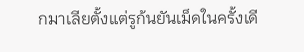กมาเลียตั้งแต่รูก้นยันเม็ดในครั้งเดี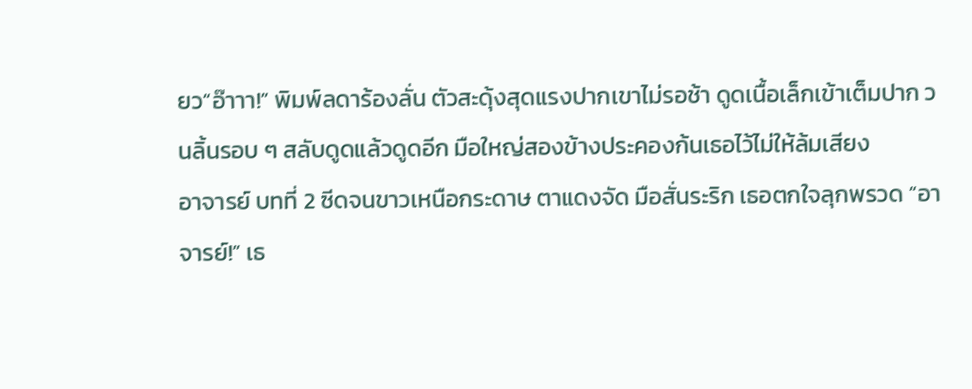ยว“อ๊าาา!” พิมพ์ลดาร้องลั่น ตัวสะดุ้งสุดแรงปากเขาไม่รอช้า ดูดเนื้อเล็กเข้าเต็มปาก วนลิ้นรอบ ๆ สลับดูดแล้วดูดอีก มือใหญ่สองข้างประคองก้นเธอไว้ไม่ให้ล้มเสียง
อาจารย์ บทที่ 2 ซีดจนขาวเหนือกระดาษ ตาแดงจัด มือสั่นระริก เธอตกใจลุกพรวด “อาจารย์!” เธ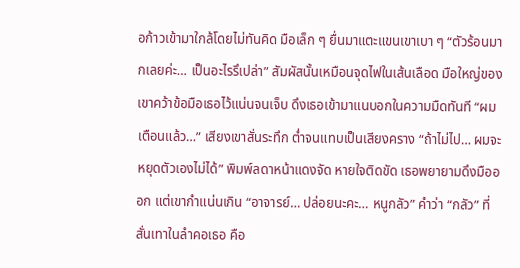อก้าวเข้ามาใกล้โดยไม่ทันคิด มือเล็ก ๆ ยื่นมาแตะแขนเขาเบา ๆ “ตัวร้อนมากเลยค่ะ… เป็นอะไรรึเปล่า” สัมผัสนั้นเหมือนจุดไฟในเส้นเลือด มือใหญ่ของเขาคว้าข้อมือเธอไว้แน่นจนเจ็บ ดึงเธอเข้ามาแนบอกในความมืดทันที “ผมเตือนแล้ว…” เสียงเขาสั่นระทึก ต่ำจนแทบเป็นเสียงคราง “ถ้าไม่ไป… ผมจะหยุดตัวเองไม่ได้” พิมพ์ลดาหน้าแดงจัด หายใจติดขัด เธอพยายามดึงมือออก แต่เขากำแน่นเกิน “อาจารย์… ปล่อยนะคะ… หนูกลัว” คำว่า “กลัว” ที่สั่นเทาในลำคอเธอ คือ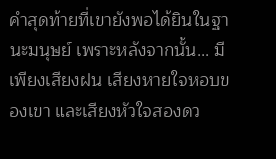คำสุดท้ายที่เขายังพอได้ยินในฐานะมนุษย์ เพราะหลังจากนั้น... มีเพียงเสียงฝน เสียงหายใจหอบของเขา และเสียงหัวใจสองดว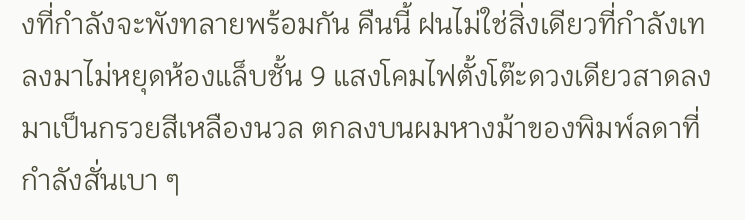งที่กำลังจะพังทลายพร้อมกัน คืนนี้ ฝนไม่ใช่สิ่งเดียวที่กำลังเทลงมาไม่หยุดห้องแล็บชั้น 9 แสงโคมไฟตั้งโต๊ะดวงเดียวสาดลงมาเป็นกรวยสีเหลืองนวล ตกลงบนผมหางม้าของพิมพ์ลดาที่กำลังสั่นเบา ๆ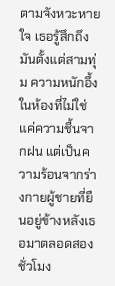ตามจังหวะหายใจ เธอรู้สึกถึงมันตั้งแต่สามทุ่ม ความหนักอึ้งในห้องที่ไม่ใช่แค่ความชื้นจากฝน แต่เป็นความร้อนจากร่างกายผู้ชายที่ยืนอยู่ข้างหลังเธอมาตลอดสองชั่วโมง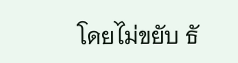โดยไม่ขยับ ธั